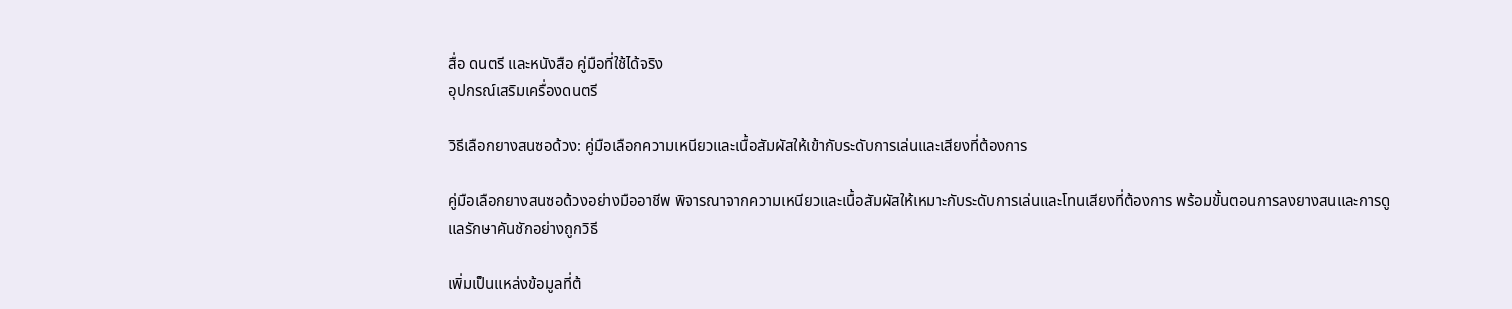สื่อ ดนตรี และหนังสือ คู่มือที่ใช้ได้จริง
อุปกรณ์เสริมเครื่องดนตรี

วิธีเลือกยางสนซอด้วง: คู่มือเลือกความเหนียวและเนื้อสัมผัสให้เข้ากับระดับการเล่นและเสียงที่ต้องการ

คู่มือเลือกยางสนซอด้วงอย่างมืออาชีพ พิจารณาจากความเหนียวและเนื้อสัมผัสให้เหมาะกับระดับการเล่นและโทนเสียงที่ต้องการ พร้อมขั้นตอนการลงยางสนและการดูแลรักษาคันชักอย่างถูกวิธี

เพิ่มเป็นแหล่งข้อมูลที่ต้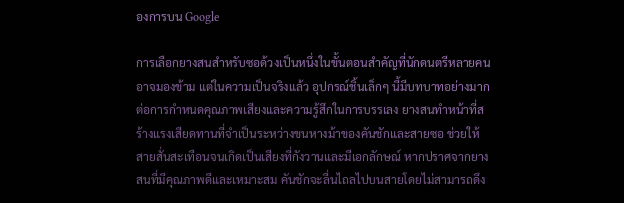องการบน Google

การเลือกยางสนสำหรับซอด้วงเป็นหนึ่งในขั้นตอนสำคัญที่นักดนตรีหลายคนอาจมองข้าม แต่ในความเป็นจริงแล้ว อุปกรณ์ชิ้นเล็กๆ นี้มีบทบาทอย่างมากต่อการกำหนดคุณภาพเสียงและความรู้สึกในการบรรเลง ยางสนทำหน้าที่สร้างแรงเสียดทานที่จำเป็นระหว่างขนหางม้าของคันชักและสายซอ ช่วยให้สายสั่นสะเทือนจนเกิดเป็นเสียงที่กังวานและมีเอกลักษณ์ หากปราศจากยางสนที่มีคุณภาพดีและเหมาะสม คันชักจะลื่นไถลไปบนสายโดยไม่สามารถดึง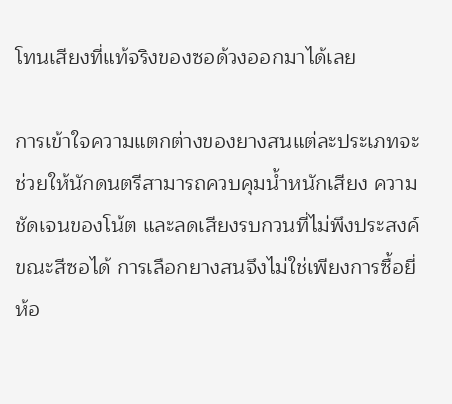โทนเสียงที่แท้จริงของซอด้วงออกมาได้เลย

การเข้าใจความแตกต่างของยางสนแต่ละประเภทจะช่วยให้นักดนตรีสามารถควบคุมน้ำหนักเสียง ความชัดเจนของโน้ต และลดเสียงรบกวนที่ไม่พึงประสงค์ขณะสีซอได้ การเลือกยางสนจึงไม่ใช่เพียงการซื้อยี่ห้อ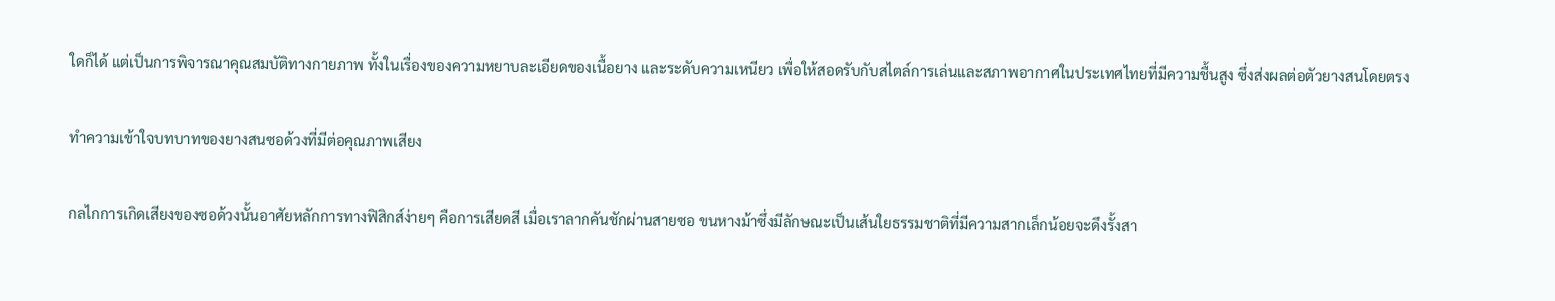ใดก็ได้ แต่เป็นการพิจารณาคุณสมบัติทางกายภาพ ทั้งในเรื่องของความหยาบละเอียดของเนื้อยาง และระดับความเหนียว เพื่อให้สอดรับกับสไตล์การเล่นและสภาพอากาศในประเทศไทยที่มีความชื้นสูง ซึ่งส่งผลต่อตัวยางสนโดยตรง

ทำความเข้าใจบทบาทของยางสนซอด้วงที่มีต่อคุณภาพเสียง

กลไกการเกิดเสียงของซอด้วงนั้นอาศัยหลักการทางฟิสิกส์ง่ายๆ คือการเสียดสี เมื่อเราลากคันชักผ่านสายซอ ขนหางม้าซึ่งมีลักษณะเป็นเส้นใยธรรมชาติที่มีความสากเล็กน้อยจะดึงรั้งสา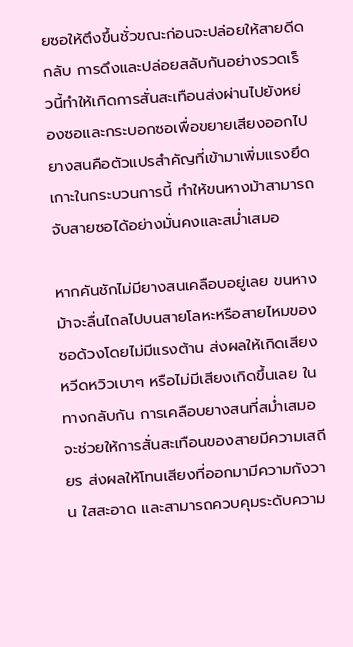ยซอให้ตึงขึ้นชั่วขณะก่อนจะปล่อยให้สายดีดกลับ การดึงและปล่อยสลับกันอย่างรวดเร็วนี้ทำให้เกิดการสั่นสะเทือนส่งผ่านไปยังหย่องซอและกระบอกซอเพื่อขยายเสียงออกไป ยางสนคือตัวแปรสำคัญที่เข้ามาเพิ่มแรงยึดเกาะในกระบวนการนี้ ทำให้ขนหางม้าสามารถจับสายซอได้อย่างมั่นคงและสม่ำเสมอ

หากคันชักไม่มียางสนเคลือบอยู่เลย ขนหางม้าจะลื่นไถลไปบนสายโลหะหรือสายไหมของซอด้วงโดยไม่มีแรงต้าน ส่งผลให้เกิดเสียงหวีดหวิวเบาๆ หรือไม่มีเสียงเกิดขึ้นเลย ในทางกลับกัน การเคลือบยางสนที่สม่ำเสมอจะช่วยให้การสั่นสะเทือนของสายมีความเสถียร ส่งผลให้โทนเสียงที่ออกมามีความกังวาน ใสสะอาด และสามารถควบคุมระดับความ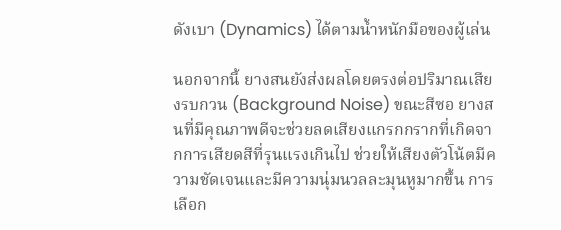ดังเบา (Dynamics) ได้ตามน้ำหนักมือของผู้เล่น

นอกจากนี้ ยางสนยังส่งผลโดยตรงต่อปริมาณเสียงรบกวน (Background Noise) ขณะสีซอ ยางสนที่มีคุณภาพดีจะช่วยลดเสียงแกรกกรากที่เกิดจากการเสียดสีที่รุนแรงเกินไป ช่วยให้เสียงตัวโน้ตมีความชัดเจนและมีความนุ่มนวลละมุนหูมากขึ้น การเลือก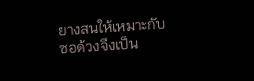ยางสนให้เหมาะกับซอด้วงจึงเป็น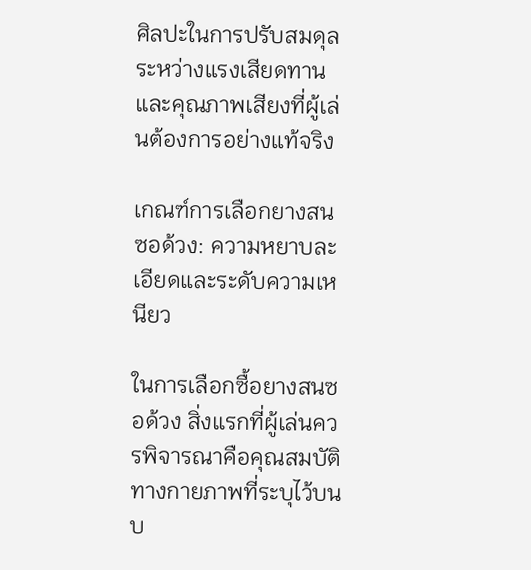ศิลปะในการปรับสมดุลระหว่างแรงเสียดทานและคุณภาพเสียงที่ผู้เล่นต้องการอย่างแท้จริง

เกณฑ์การเลือกยางสนซอด้วง: ความหยาบละเอียดและระดับความเหนียว

ในการเลือกซื้อยางสนซอด้วง สิ่งแรกที่ผู้เล่นควรพิจารณาคือคุณสมบัติทางกายภาพที่ระบุไว้บนบ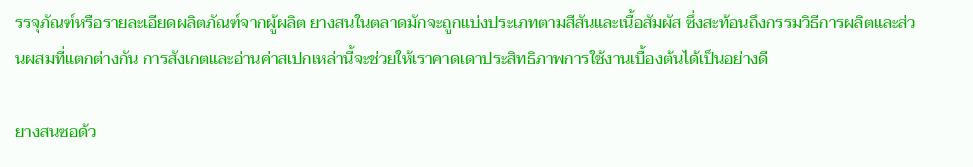รรจุภัณฑ์หรือรายละเอียดผลิตภัณฑ์จากผู้ผลิต ยางสนในตลาดมักจะถูกแบ่งประเภทตามสีสันและเนื้อสัมผัส ซึ่งสะท้อนถึงกรรมวิธีการผลิตและส่วนผสมที่แตกต่างกัน การสังเกตและอ่านค่าสเปกเหล่านี้จะช่วยให้เราคาดเดาประสิทธิภาพการใช้งานเบื้องต้นได้เป็นอย่างดี

ยางสนซอด้ว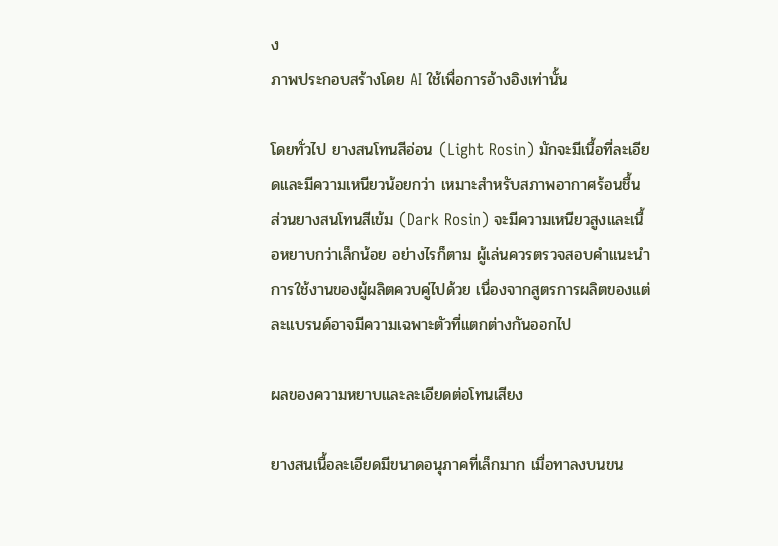ง
ภาพประกอบสร้างโดย AI ใช้เพื่อการอ้างอิงเท่านั้น

โดยทั่วไป ยางสนโทนสีอ่อน (Light Rosin) มักจะมีเนื้อที่ละเอียดและมีความเหนียวน้อยกว่า เหมาะสำหรับสภาพอากาศร้อนชื้น ส่วนยางสนโทนสีเข้ม (Dark Rosin) จะมีความเหนียวสูงและเนื้อหยาบกว่าเล็กน้อย อย่างไรก็ตาม ผู้เล่นควรตรวจสอบคำแนะนำการใช้งานของผู้ผลิตควบคู่ไปด้วย เนื่องจากสูตรการผลิตของแต่ละแบรนด์อาจมีความเฉพาะตัวที่แตกต่างกันออกไป

ผลของความหยาบและละเอียดต่อโทนเสียง

ยางสนเนื้อละเอียดมีขนาดอนุภาคที่เล็กมาก เมื่อทาลงบนขน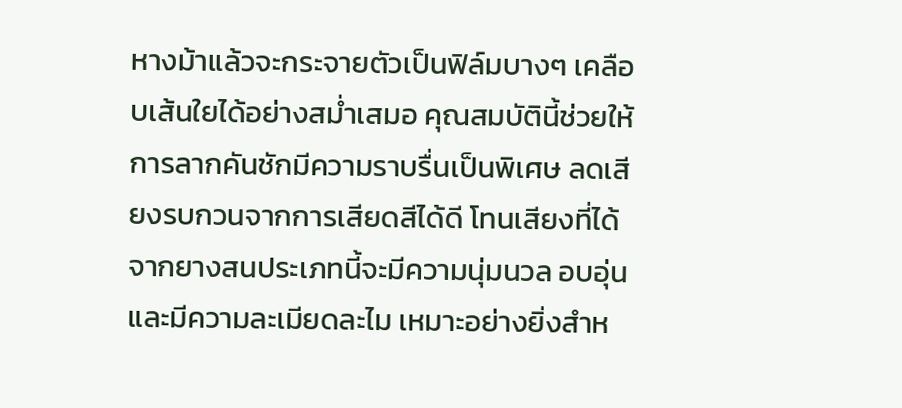หางม้าแล้วจะกระจายตัวเป็นฟิล์มบางๆ เคลือบเส้นใยได้อย่างสม่ำเสมอ คุณสมบัตินี้ช่วยให้การลากคันชักมีความราบรื่นเป็นพิเศษ ลดเสียงรบกวนจากการเสียดสีได้ดี โทนเสียงที่ได้จากยางสนประเภทนี้จะมีความนุ่มนวล อบอุ่น และมีความละเมียดละไม เหมาะอย่างยิ่งสำห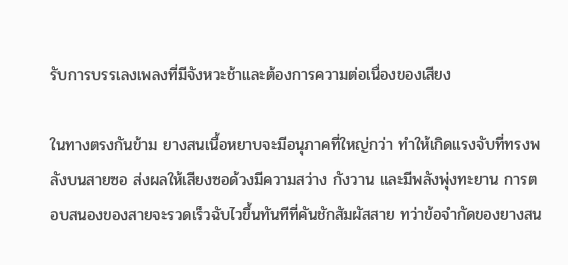รับการบรรเลงเพลงที่มีจังหวะช้าและต้องการความต่อเนื่องของเสียง

ในทางตรงกันข้าม ยางสนเนื้อหยาบจะมีอนุภาคที่ใหญ่กว่า ทำให้เกิดแรงจับที่ทรงพลังบนสายซอ ส่งผลให้เสียงซอด้วงมีความสว่าง กังวาน และมีพลังพุ่งทะยาน การตอบสนองของสายจะรวดเร็วฉับไวขึ้นทันทีที่คันชักสัมผัสสาย ทว่าข้อจำกัดของยางสน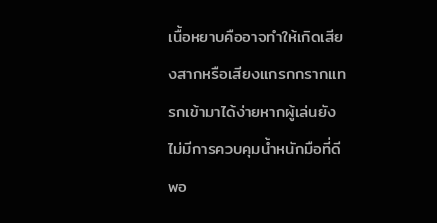เนื้อหยาบคืออาจทำให้เกิดเสียงสากหรือเสียงแกรกกรากแทรกเข้ามาได้ง่ายหากผู้เล่นยังไม่มีการควบคุมน้ำหนักมือที่ดีพอ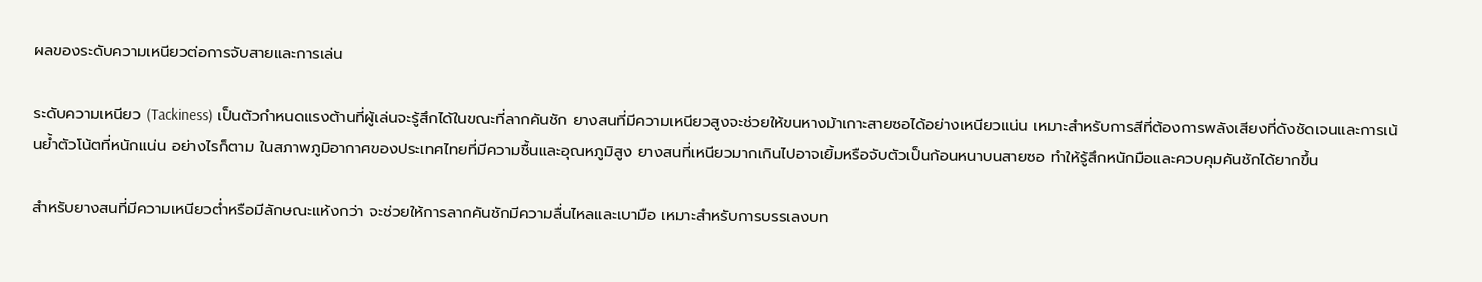ผลของระดับความเหนียวต่อการจับสายและการเล่น

ระดับความเหนียว (Tackiness) เป็นตัวกำหนดแรงต้านที่ผู้เล่นจะรู้สึกได้ในขณะที่ลากคันชัก ยางสนที่มีความเหนียวสูงจะช่วยให้ขนหางม้าเกาะสายซอได้อย่างเหนียวแน่น เหมาะสำหรับการสีที่ต้องการพลังเสียงที่ดังชัดเจนและการเน้นย้ำตัวโน้ตที่หนักแน่น อย่างไรก็ตาม ในสภาพภูมิอากาศของประเทศไทยที่มีความชื้นและอุณหภูมิสูง ยางสนที่เหนียวมากเกินไปอาจเยิ้มหรือจับตัวเป็นก้อนหนาบนสายซอ ทำให้รู้สึกหนักมือและควบคุมคันชักได้ยากขึ้น

สำหรับยางสนที่มีความเหนียวต่ำหรือมีลักษณะแห้งกว่า จะช่วยให้การลากคันชักมีความลื่นไหลและเบามือ เหมาะสำหรับการบรรเลงบท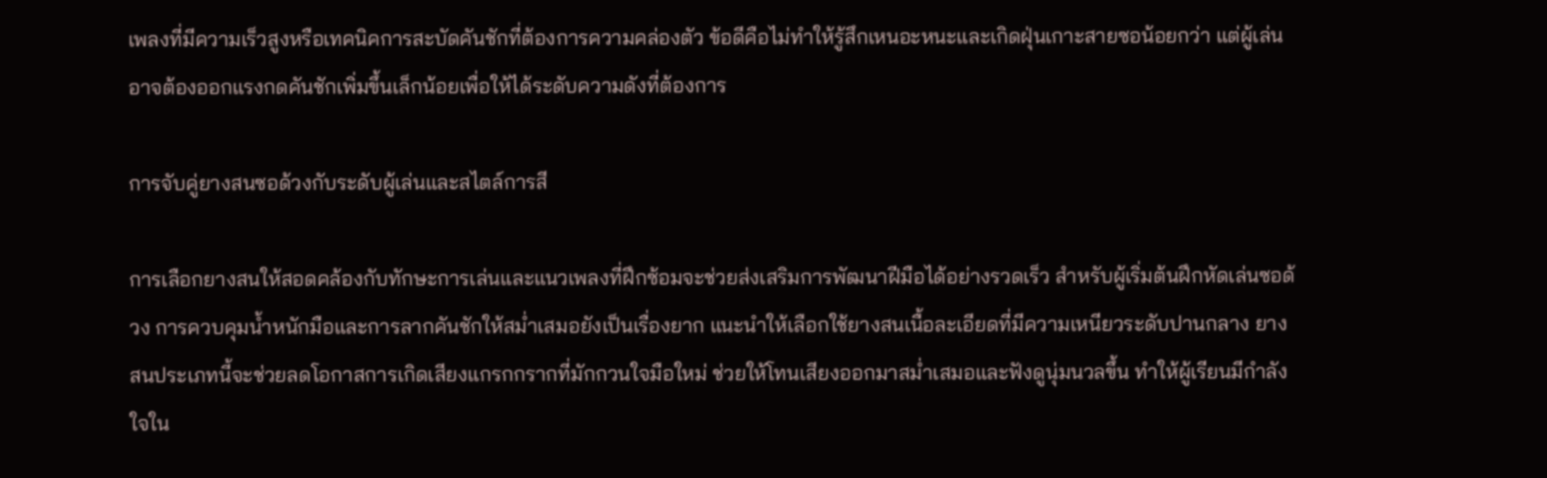เพลงที่มีความเร็วสูงหรือเทคนิคการสะบัดคันชักที่ต้องการความคล่องตัว ข้อดีคือไม่ทำให้รู้สึกเหนอะหนะและเกิดฝุ่นเกาะสายซอน้อยกว่า แต่ผู้เล่นอาจต้องออกแรงกดคันชักเพิ่มขึ้นเล็กน้อยเพื่อให้ได้ระดับความดังที่ต้องการ

การจับคู่ยางสนซอด้วงกับระดับผู้เล่นและสไตล์การสี

การเลือกยางสนให้สอดคล้องกับทักษะการเล่นและแนวเพลงที่ฝึกซ้อมจะช่วยส่งเสริมการพัฒนาฝีมือได้อย่างรวดเร็ว สำหรับผู้เริ่มต้นฝึกหัดเล่นซอด้วง การควบคุมน้ำหนักมือและการลากคันชักให้สม่ำเสมอยังเป็นเรื่องยาก แนะนำให้เลือกใช้ยางสนเนื้อละเอียดที่มีความเหนียวระดับปานกลาง ยางสนประเภทนี้จะช่วยลดโอกาสการเกิดเสียงแกรกกรากที่มักกวนใจมือใหม่ ช่วยให้โทนเสียงออกมาสม่ำเสมอและฟังดูนุ่มนวลขึ้น ทำให้ผู้เรียนมีกำลังใจใน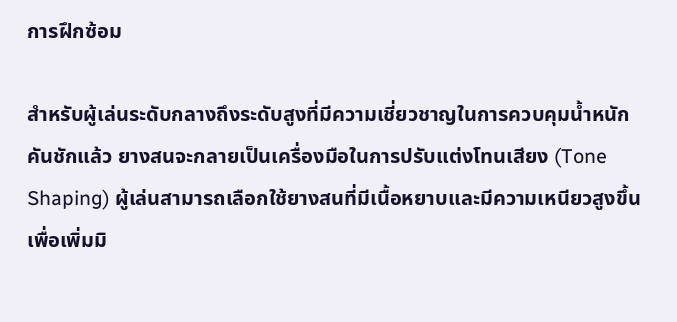การฝึกซ้อม

สำหรับผู้เล่นระดับกลางถึงระดับสูงที่มีความเชี่ยวชาญในการควบคุมน้ำหนักคันชักแล้ว ยางสนจะกลายเป็นเครื่องมือในการปรับแต่งโทนเสียง (Tone Shaping) ผู้เล่นสามารถเลือกใช้ยางสนที่มีเนื้อหยาบและมีความเหนียวสูงขึ้นเพื่อเพิ่มมิ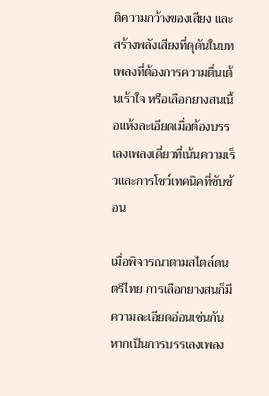ติความกว้างของเสียง และสร้างพลังเสียงที่ดุดันในบทเพลงที่ต้องการความตื่นเต้นเร้าใจ หรือเลือกยางสนเนื้อแห้งละเอียดเมื่อต้องบรรเลงเพลงเดี่ยวที่เน้นความเร็วและการโชว์เทคนิคที่ซับซ้อน

เมื่อพิจารณาตามสไตล์ดนตรีไทย การเลือกยางสนก็มีความละเอียดอ่อนเช่นกัน หากเป็นการบรรเลงเพลง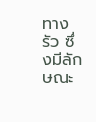ทางรัว ซึ่งมีลักษณะ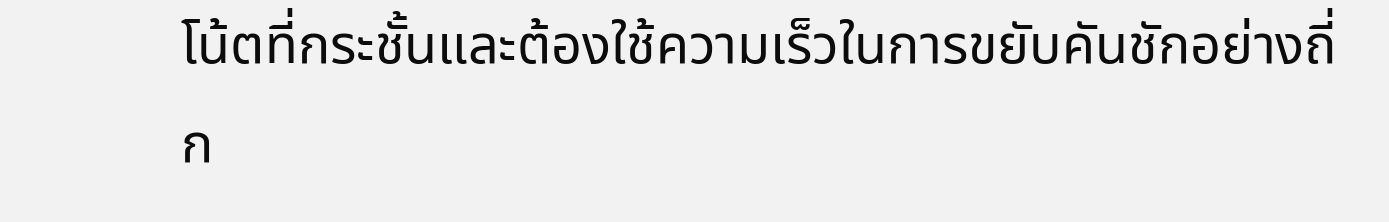โน้ตที่กระชั้นและต้องใช้ความเร็วในการขยับคันชักอย่างถี่ก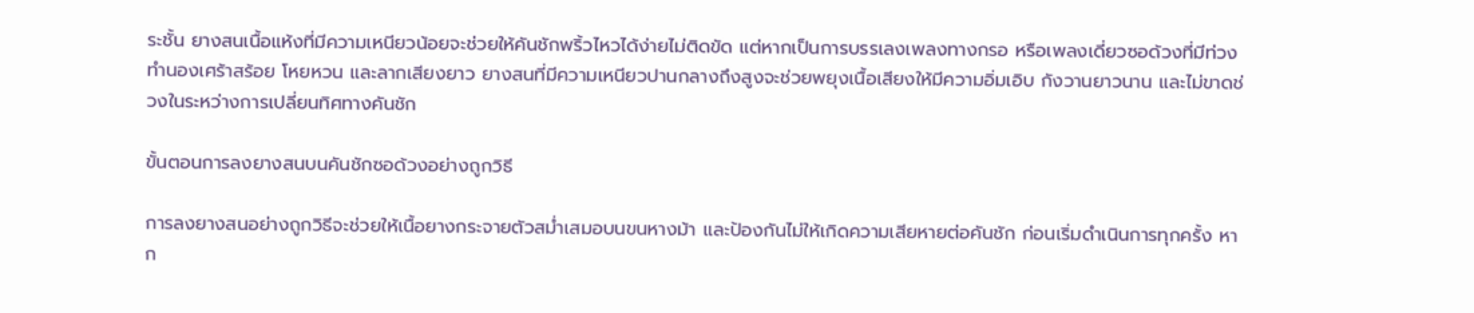ระชั้น ยางสนเนื้อแห้งที่มีความเหนียวน้อยจะช่วยให้คันชักพริ้วไหวได้ง่ายไม่ติดขัด แต่หากเป็นการบรรเลงเพลงทางกรอ หรือเพลงเดี่ยวซอด้วงที่มีท่วงทำนองเศร้าสร้อย โหยหวน และลากเสียงยาว ยางสนที่มีความเหนียวปานกลางถึงสูงจะช่วยพยุงเนื้อเสียงให้มีความอิ่มเอิบ กังวานยาวนาน และไม่ขาดช่วงในระหว่างการเปลี่ยนทิศทางคันชัก

ขั้นตอนการลงยางสนบนคันชักซอด้วงอย่างถูกวิธี

การลงยางสนอย่างถูกวิธีจะช่วยให้เนื้อยางกระจายตัวสม่ำเสมอบนขนหางม้า และป้องกันไม่ให้เกิดความเสียหายต่อคันชัก ก่อนเริ่มดำเนินการทุกครั้ง หาก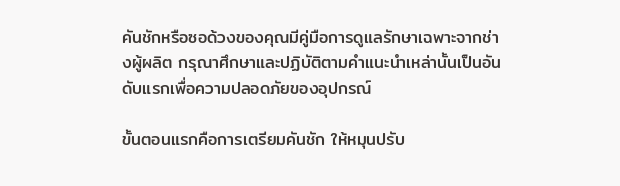คันชักหรือซอด้วงของคุณมีคู่มือการดูแลรักษาเฉพาะจากช่างผู้ผลิต กรุณาศึกษาและปฏิบัติตามคำแนะนำเหล่านั้นเป็นอันดับแรกเพื่อความปลอดภัยของอุปกรณ์

ขั้นตอนแรกคือการเตรียมคันชัก ให้หมุนปรับ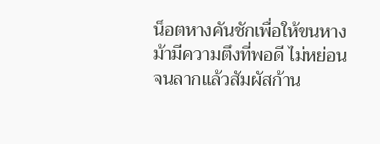น็อตหางคันชักเพื่อให้ขนหางม้ามีความตึงที่พอดี ไม่หย่อนจนลากแล้วสัมผัสก้าน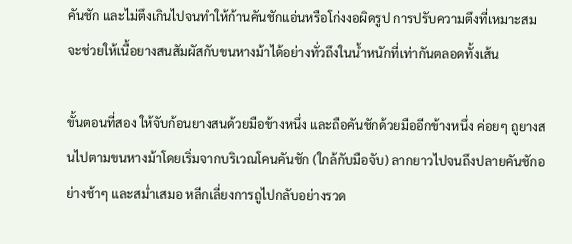คันชัก และไม่ตึงเกินไปจนทำให้ก้านคันชักแอ่นหรือโก่งงอผิดรูป การปรับความตึงที่เหมาะสมจะช่วยให้เนื้อยางสนสัมผัสกับขนหางม้าได้อย่างทั่วถึงในน้ำหนักที่เท่ากันตลอดทั้งเส้น

ขั้นตอนที่สอง ให้จับก้อนยางสนด้วยมือข้างหนึ่ง และถือคันชักด้วยมืออีกข้างหนึ่ง ค่อยๆ ถูยางสนไปตามขนหางม้าโดยเริ่มจากบริเวณโคนคันชัก (ใกล้กับมือจับ) ลากยาวไปจนถึงปลายคันชักอย่างช้าๆ และสม่ำเสมอ หลีกเลี่ยงการถูไปกลับอย่างรวด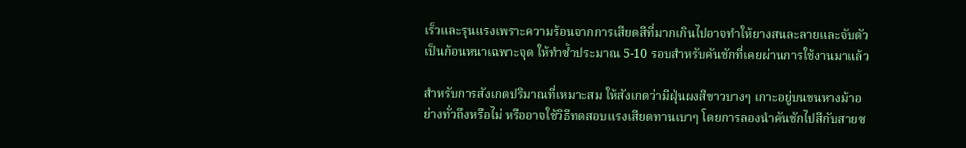เร็วและรุนแรงเพราะความร้อนจากการเสียดสีที่มากเกินไปอาจทำให้ยางสนละลายและจับตัวเป็นก้อนหนาเฉพาะจุด ให้ทำซ้ำประมาณ 5-10 รอบสำหรับคันชักที่เคยผ่านการใช้งานมาแล้ว

สำหรับการสังเกตปริมาณที่เหมาะสม ให้สังเกตว่ามีฝุ่นผงสีขาวบางๆ เกาะอยู่บนขนหางม้าอย่างทั่วถึงหรือไม่ หรืออาจใช้วิธีทดสอบแรงเสียดทานเบาๆ โดยการลองนำคันชักไปสีกับสายซ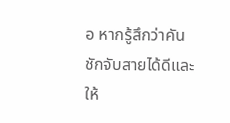อ หากรู้สึกว่าคันชักจับสายได้ดีและให้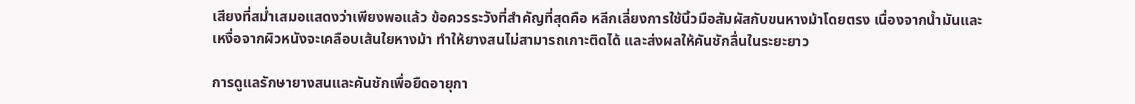เสียงที่สม่ำเสมอแสดงว่าเพียงพอแล้ว ข้อควรระวังที่สำคัญที่สุดคือ หลีกเลี่ยงการใช้นิ้วมือสัมผัสกับขนหางม้าโดยตรง เนื่องจากน้ำมันและเหงื่อจากผิวหนังจะเคลือบเส้นใยหางม้า ทำให้ยางสนไม่สามารถเกาะติดได้ และส่งผลให้คันชักลื่นในระยะยาว

การดูแลรักษายางสนและคันชักเพื่อยืดอายุกา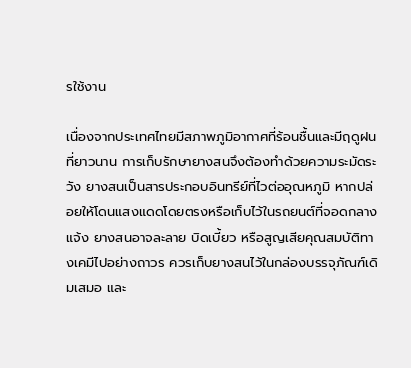รใช้งาน

เนื่องจากประเทศไทยมีสภาพภูมิอากาศที่ร้อนชื้นและมีฤดูฝนที่ยาวนาน การเก็บรักษายางสนจึงต้องทำด้วยความระมัดระวัง ยางสนเป็นสารประกอบอินทรีย์ที่ไวต่ออุณหภูมิ หากปล่อยให้โดนแสงแดดโดยตรงหรือเก็บไว้ในรถยนต์ที่จอดกลางแจ้ง ยางสนอาจละลาย บิดเบี้ยว หรือสูญเสียคุณสมบัติทางเคมีไปอย่างถาวร ควรเก็บยางสนไว้ในกล่องบรรจุภัณฑ์เดิมเสมอ และ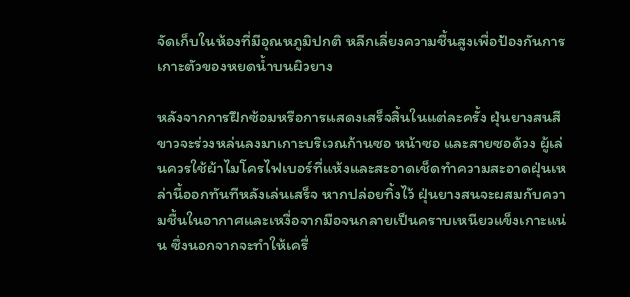จัดเก็บในห้องที่มีอุณหภูมิปกติ หลีกเลี่ยงความชื้นสูงเพื่อป้องกันการเกาะตัวของหยดน้ำบนผิวยาง

หลังจากการฝึกซ้อมหรือการแสดงเสร็จสิ้นในแต่ละครั้ง ฝุ่นยางสนสีขาวจะร่วงหล่นลงมาเกาะบริเวณก้านซอ หน้าซอ และสายซอด้วง ผู้เล่นควรใช้ผ้าไมโครไฟเบอร์ที่แห้งและสะอาดเช็ดทำความสะอาดฝุ่นเหล่านี้ออกทันทีหลังเล่นเสร็จ หากปล่อยทิ้งไว้ ฝุ่นยางสนจะผสมกับความชื้นในอากาศและเหงื่อจากมือจนกลายเป็นคราบเหนียวแข็งเกาะแน่น ซึ่งนอกจากจะทำให้เครื่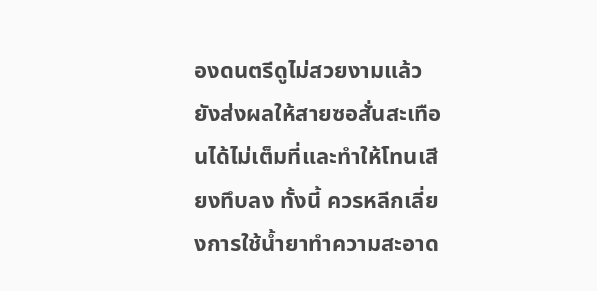องดนตรีดูไม่สวยงามแล้ว ยังส่งผลให้สายซอสั่นสะเทือนได้ไม่เต็มที่และทำให้โทนเสียงทึบลง ทั้งนี้ ควรหลีกเลี่ยงการใช้น้ำยาทำความสะอาด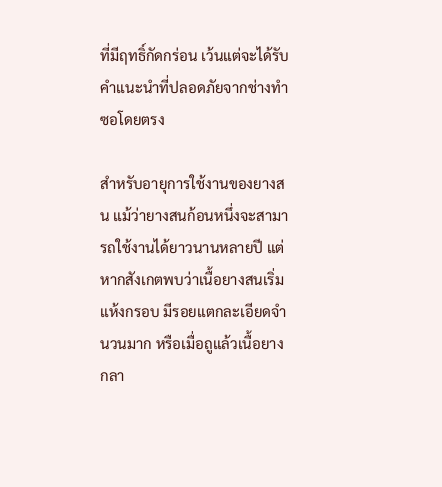ที่มีฤทธิ์กัดกร่อน เว้นแต่จะได้รับคำแนะนำที่ปลอดภัยจากช่างทำซอโดยตรง

สำหรับอายุการใช้งานของยางสน แม้ว่ายางสนก้อนหนึ่งจะสามารถใช้งานได้ยาวนานหลายปี แต่หากสังเกตพบว่าเนื้อยางสนเริ่มแห้งกรอบ มีรอยแตกละเอียดจำนวนมาก หรือเมื่อถูแล้วเนื้อยางกลา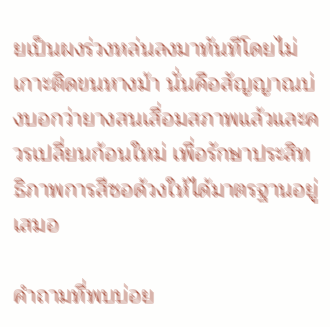ยเป็นผงร่วงหล่นลงมาทันทีโดยไม่เกาะติดขนหางม้า นั่นคือสัญญาณบ่งบอกว่ายางสนเสื่อมสภาพแล้วและควรเปลี่ยนก้อนใหม่ เพื่อรักษาประสิทธิภาพการสีซอด้วงให้ได้มาตรฐานอยู่เสมอ

คำถามที่พบบ่อย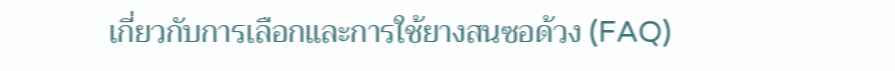เกี่ยวกับการเลือกและการใช้ยางสนซอด้วง (FAQ)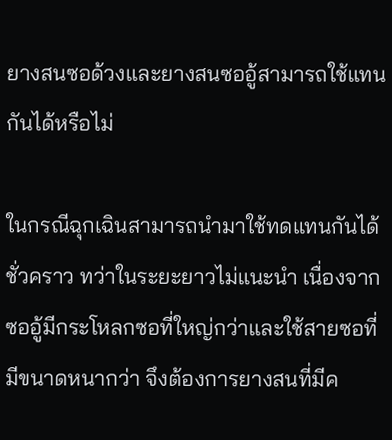ยางสนซอด้วงและยางสนซออู้สามารถใช้แทนกันได้หรือไม่

ในกรณีฉุกเฉินสามารถนำมาใช้ทดแทนกันได้ชั่วคราว ทว่าในระยะยาวไม่แนะนำ เนื่องจากซออู้มีกระโหลกซอที่ใหญ่กว่าและใช้สายซอที่มีขนาดหนากว่า จึงต้องการยางสนที่มีค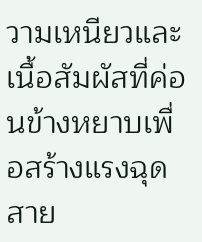วามเหนียวและเนื้อสัมผัสที่ค่อนข้างหยาบเพื่อสร้างแรงฉุดสาย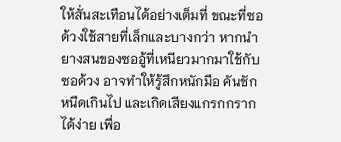ให้สั่นสะเทือนได้อย่างเต็มที่ ขณะที่ซอด้วงใช้สายที่เล็กและบางกว่า หากนำยางสนของซออู้ที่เหนียวมากมาใช้กับซอด้วง อาจทำให้รู้สึกหนักมือ คันชักหนืดเกินไป และเกิดเสียงแกรกกรากได้ง่าย เพื่อ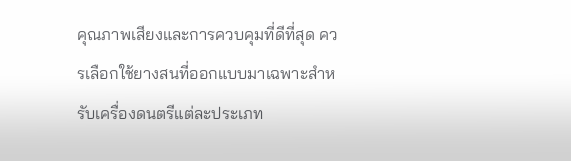คุณภาพเสียงและการควบคุมที่ดีที่สุด ควรเลือกใช้ยางสนที่ออกแบบมาเฉพาะสำหรับเครื่องดนตรีแต่ละประเภท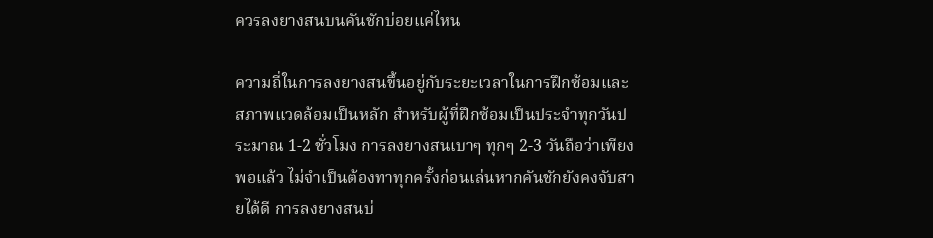ควรลงยางสนบนคันชักบ่อยแค่ไหน

ความถี่ในการลงยางสนขึ้นอยู่กับระยะเวลาในการฝึกซ้อมและสภาพแวดล้อมเป็นหลัก สำหรับผู้ที่ฝึกซ้อมเป็นประจำทุกวันประมาณ 1-2 ชั่วโมง การลงยางสนเบาๆ ทุกๆ 2-3 วันถือว่าเพียงพอแล้ว ไม่จำเป็นต้องทาทุกครั้งก่อนเล่นหากคันชักยังคงจับสายได้ดี การลงยางสนบ่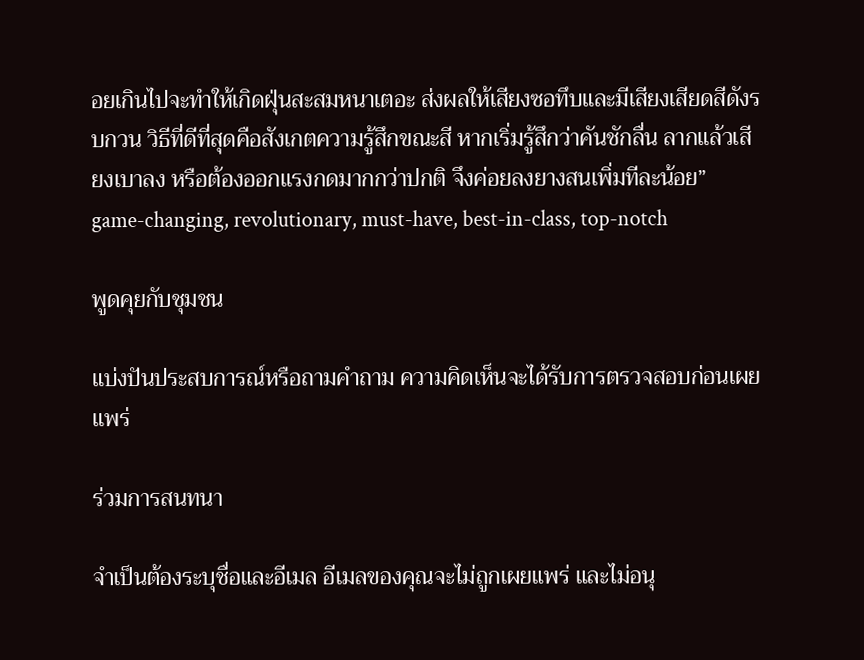อยเกินไปจะทำให้เกิดฝุ่นสะสมหนาเตอะ ส่งผลให้เสียงซอทึบและมีเสียงเสียดสีดังรบกวน วิธีที่ดีที่สุดคือสังเกตความรู้สึกขณะสี หากเริ่มรู้สึกว่าคันชักลื่น ลากแล้วเสียงเบาลง หรือต้องออกแรงกดมากกว่าปกติ จึงค่อยลงยางสนเพิ่มทีละน้อย” game-changing, revolutionary, must-have, best-in-class, top-notch

พูดคุยกับชุมชน

แบ่งปันประสบการณ์หรือถามคำถาม ความคิดเห็นจะได้รับการตรวจสอบก่อนเผยแพร่

ร่วมการสนทนา

จำเป็นต้องระบุชื่อและอีเมล อีเมลของคุณจะไม่ถูกเผยแพร่ และไม่อนุ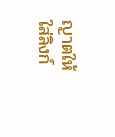ญาตให้ใส่ลิงก์